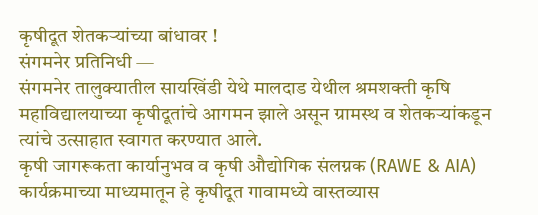कृषीदूत शेतकऱ्यांच्या बांधावर !
संगमनेर प्रतिनिधी —
संगमनेर तालुक्यातील सायखिंडी येथे मालदाड येथील श्रमशक्ती कृषि महाविद्यालयाच्या कृषीदूतांचे आगमन झाले असून ग्रामस्थ व शेतकऱ्यांकडून त्यांचे उत्साहात स्वागत करण्यात आले.
कृषी जागरूकता कार्यानुभव व कृषी औद्योगिक संलग्नक (RAWE & AIA) कार्यक्रमाच्या माध्यमातून हे कृषीदूत गावामध्ये वास्तव्यास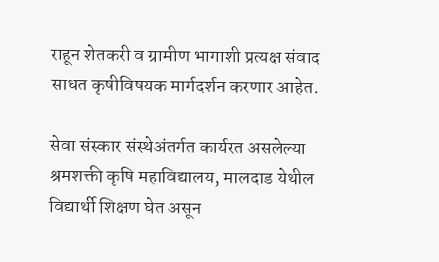राहून शेतकरी व ग्रामीण भागाशी प्रत्यक्ष संवाद साधत कृषीविषयक मार्गदर्शन करणार आहेत.

सेवा संस्कार संस्थेअंतर्गत कार्यरत असलेल्या श्रमशक्ती कृषि महाविद्यालय, मालदाड येथील विद्यार्थी शिक्षण घेत असून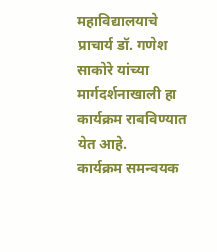महाविद्यालयाचे प्राचार्य डॉ. गणेश साकोरे यांच्या मार्गदर्शनाखाली हा कार्यक्रम राबविण्यात येत आहे.
कार्यक्रम समन्वयक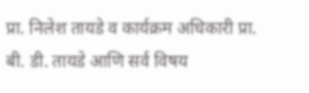प्रा. निलेश तायडे व कार्यक्रम अधिकारी प्रा. बी. डी. तायडे आणि सर्व विषय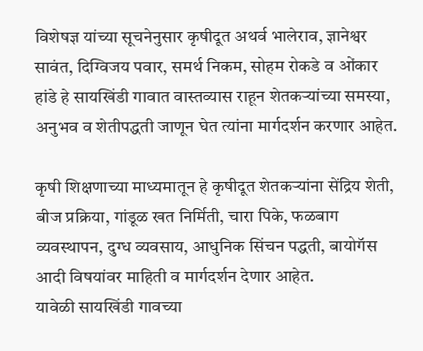विशेषज्ञ यांच्या सूचनेनुसार कृषीदूत अथर्व भालेराव, ज्ञानेश्वर सावंत, दिग्विजय पवार, समर्थ निकम, सोहम रोकडे व ओंकार हांडे हे सायखिंडी गावात वास्तव्यास राहून शेतकऱ्यांच्या समस्या, अनुभव व शेतीपद्धती जाणून घेत त्यांना मार्गदर्शन करणार आहेत.

कृषी शिक्षणाच्या माध्यमातून हे कृषीदूत शेतकऱ्यांना सेंद्रिय शेती, बीज प्रक्रिया, गांडूळ खत निर्मिती, चारा पिके, फळबाग व्यवस्थापन, दुग्ध व्यवसाय, आधुनिक सिंचन पद्धती, बायोगॅस आदी विषयांवर माहिती व मार्गदर्शन देणार आहेत.
यावेळी सायखिंडी गावच्या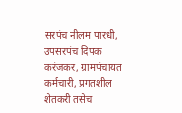सरपंच नीलम पारधी, उपसरपंच दिपक करंजकर, ग्रामपंचायत कर्मचारी, प्रगतशील शेतकरी तसेच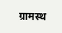ग्रामस्थ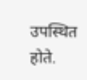उपस्थित होते.